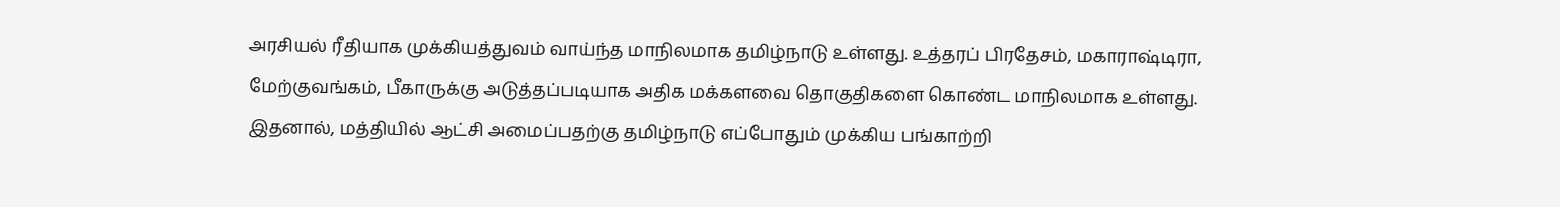அரசியல் ரீதியாக முக்கியத்துவம் வாய்ந்த மாநிலமாக தமிழ்நாடு உள்ளது. உத்தரப் பிரதேசம், மகாராஷ்டிரா, மேற்குவங்கம், பீகாருக்கு அடுத்தப்படியாக அதிக மக்களவை தொகுதிகளை கொண்ட மாநிலமாக உள்ளது. இதனால், மத்தியில் ஆட்சி அமைப்பதற்கு தமிழ்நாடு எப்போதும் முக்கிய பங்காற்றி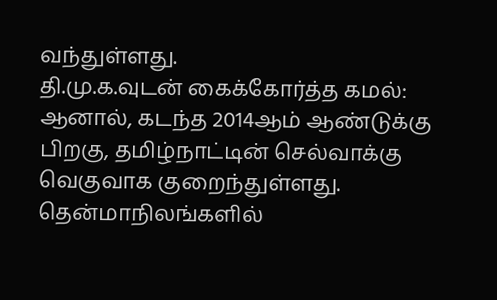வந்துள்ளது.
தி.மு.க.வுடன் கைக்கோர்த்த கமல்:
ஆனால், கடந்த 2014ஆம் ஆண்டுக்கு பிறகு, தமிழ்நாட்டின் செல்வாக்கு வெகுவாக குறைந்துள்ளது. தென்மாநிலங்களில்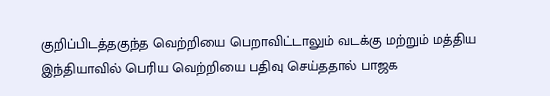குறிப்பிடத்தகுந்த வெற்றியை பெறாவிட்டாலும் வடக்கு மற்றும் மத்திய இந்தியாவில் பெரிய வெற்றியை பதிவு செய்ததால் பாஜக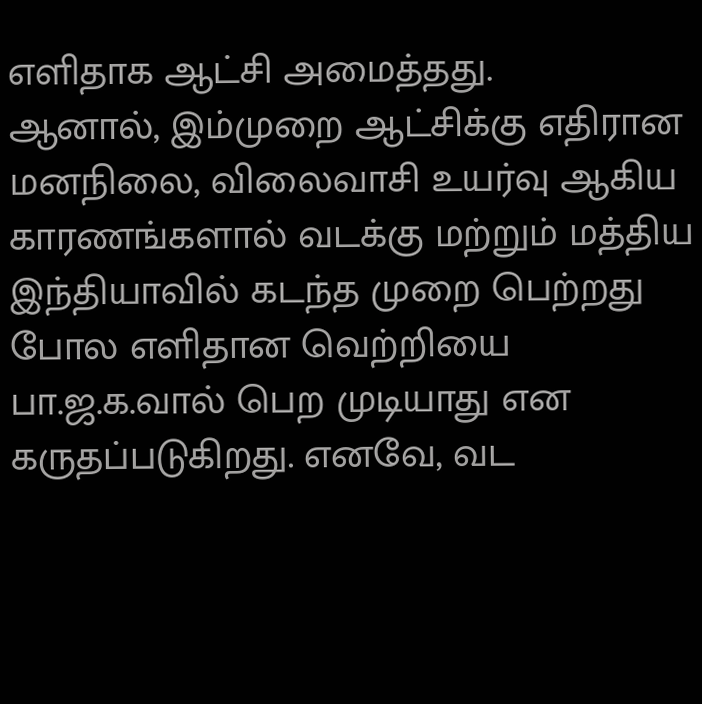எளிதாக ஆட்சி அமைத்தது.
ஆனால், இம்முறை ஆட்சிக்கு எதிரான மனநிலை, விலைவாசி உயர்வு ஆகிய காரணங்களால் வடக்கு மற்றும் மத்திய இந்தியாவில் கடந்த முறை பெற்றது போல எளிதான வெற்றியை பா.ஜ.க.வால் பெற முடியாது என கருதப்படுகிறது. எனவே, வட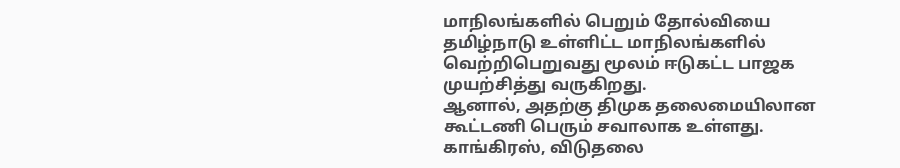மாநிலங்களில் பெறும் தோல்வியை தமிழ்நாடு உள்ளிட்ட மாநிலங்களில் வெற்றிபெறுவது மூலம் ஈடுகட்ட பாஜக முயற்சித்து வருகிறது.
ஆனால், அதற்கு திமுக தலைமையிலான கூட்டணி பெரும் சவாலாக உள்ளது. காங்கிரஸ், விடுதலை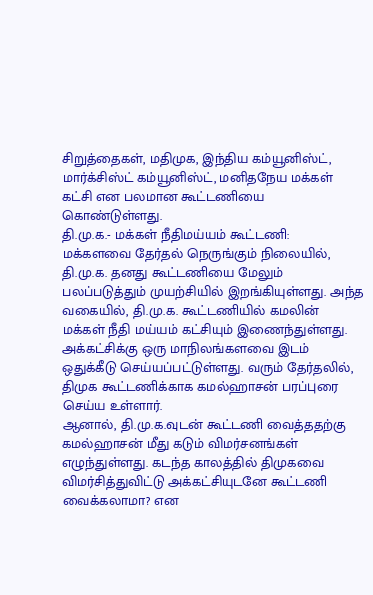சிறுத்தைகள், மதிமுக, இந்திய கம்யூனிஸ்ட், மார்க்சிஸ்ட் கம்யூனிஸ்ட், மனிதநேய மக்கள் கட்சி என பலமான கூட்டணியை கொண்டுள்ளது.
தி.மு.க.- மக்கள் நீதிமய்யம் கூட்டணி:
மக்களவை தேர்தல் நெருங்கும் நிலையில், தி.மு.க. தனது கூட்டணியை மேலும் பலப்படுத்தும் முயற்சியில் இறங்கியுள்ளது. அந்த வகையில், தி.மு.க. கூட்டணியில் கமலின்  மக்கள் நீதி மய்யம் கட்சியும் இணைந்துள்ளது. அக்கட்சிக்கு ஒரு மாநிலங்களவை இடம் ஒதுக்கீடு செய்யப்பட்டுள்ளது. வரும் தேர்தலில், திமுக கூட்டணிக்காக கமல்ஹாசன் பரப்புரை செய்ய உள்ளார்.
ஆனால், தி.மு.க.வுடன் கூட்டணி வைத்ததற்கு கமல்ஹாசன் மீது கடும் விமர்சனங்கள் எழுந்துள்ளது. கடந்த காலத்தில் திமுகவை விமர்சித்துவிட்டு அக்கட்சியுடனே கூட்டணி வைக்கலாமா? என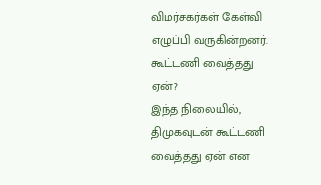விமர்சகர்கள் கேள்வி எழுப்பி வருகின்றனர்.
கூட்டணி வைத்தது ஏன்?
இந்த நிலையில், திமுகவுடன் கூட்டணி வைத்தது ஏன் என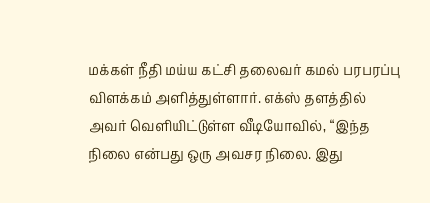மக்கள் நீதி மய்ய கட்சி தலைவர் கமல் பரபரப்பு விளக்கம் அளித்துள்ளார். எக்ஸ் தளத்தில் அவர் வெளியிட்டுள்ள வீடியோவில், “இந்த நிலை என்பது ஒரு அவசர நிலை. இது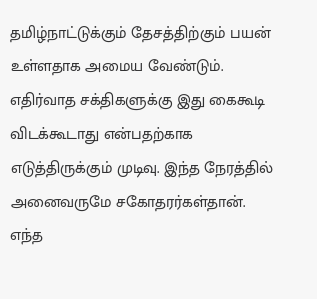தமிழ்நாட்டுக்கும் தேசத்திற்கும் பயன் உள்ளதாக அமைய வேண்டும். எதிர்வாத சக்திகளுக்கு இது கைகூடி விடக்கூடாது என்பதற்காக எடுத்திருக்கும் முடிவு. இந்த நேரத்தில் அனைவருமே சகோதரர்கள்தான். எந்த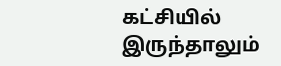கட்சியில் இருந்தாலும்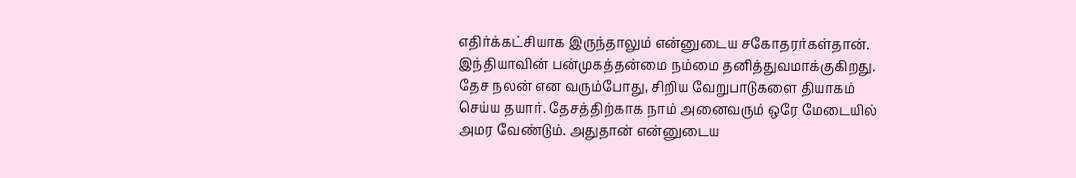எதிர்க்கட்சியாக இருந்தாலும் என்னுடைய சகோதரர்கள்தான். இந்தியாவின் பன்முகத்தன்மை நம்மை தனித்துவமாக்குகிறது.
தேச நலன் என வரும்போது, சிறிய வேறுபாடுகளை தியாகம் செய்ய தயார். தேசத்திற்காக நாம் அனைவரும் ஒரே மேடையில் அமர வேண்டும். அதுதான் என்னுடைய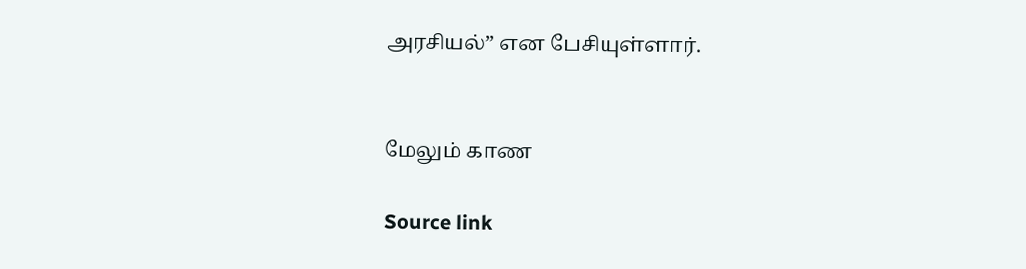அரசியல்” என பேசியுள்ளார்.


மேலும் காண

Source link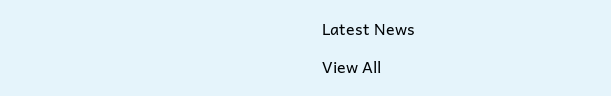Latest News

View All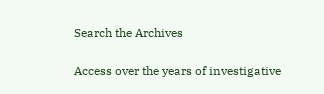Search the Archives

Access over the years of investigative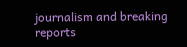journalism and breaking reports